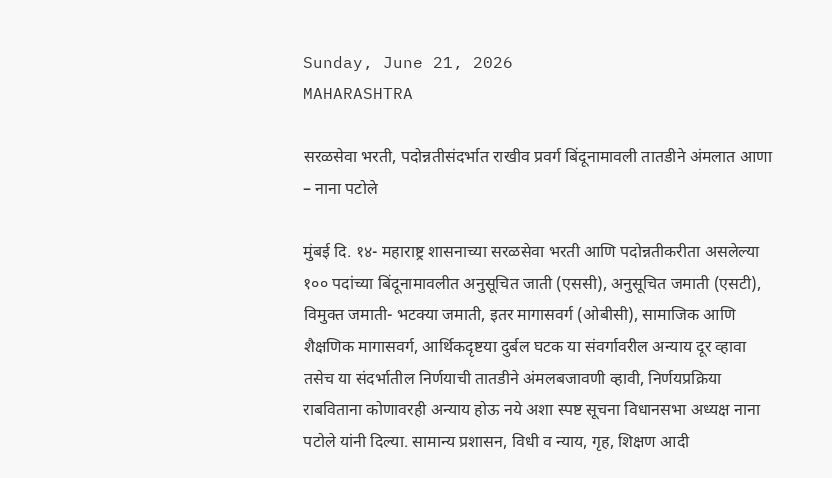Sunday, June 21, 2026
MAHARASHTRA

सरळसेवा भरती, पदोन्नतीसंदर्भात राखीव प्रवर्ग बिंदूनामावली तातडीने अंमलात आणा – नाना पटोले

मुंबई दि. १४- महाराष्ट्र शासनाच्या सरळसेवा भरती आणि पदोन्नतीकरीता असलेल्या १०० पदांच्या बिंदूनामावलीत अनुसूचित जाती (एससी), अनुसूचित जमाती (एसटी), विमुक्त जमाती- भटक्या जमाती, इतर मागासवर्ग (ओबीसी), सामाजिक आणि शैक्षणिक मागासवर्ग, आर्थिकदृष्टया दुर्बल घटक या संवर्गावरील अन्याय दूर व्हावा तसेच या संदर्भातील निर्णयाची तातडीने अंमलबजावणी व्हावी, निर्णयप्रक्रिया राबविताना कोणावरही अन्याय होऊ नये अशा स्पष्ट सूचना विधानसभा अध्यक्ष नाना पटोले यांनी दिल्या. सामान्य प्रशासन, विधी व न्याय, गृह, शिक्षण आदी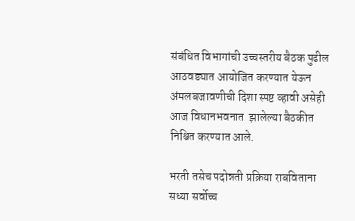संबंधित विभागांची उच्चस्तरीय बैठक पुढील आठवड्यात आयोजित करण्यात येऊन अंमलबजावणीची दिशा स्पष्ट व्हावी असेही आज विधानभवनात  झालेल्या बैठकीत निश्चित करण्यात आले.

भरती तसेच पदोन्नती प्रक्रिया राबविताना सध्या सर्वोच्च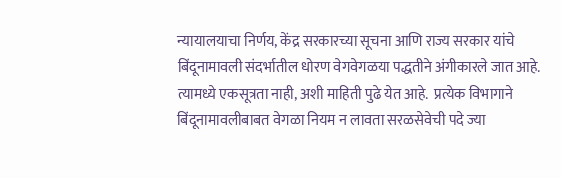न्यायालयाचा निर्णय, केंद्र सरकारच्या सूचना आणि राज्य सरकार यांचे बिंदूनामावली संदर्भातील धोरण वेगवेगळया पद्धतीने अंगीकारले जात आहे.  त्यामध्ये एकसूत्रता नाही, अशी माहिती पुढे येत आहे.  प्रत्येक विभागाने बिंदूनामावलीबाबत वेगळा नियम न लावता सरळसेवेची पदे ज्या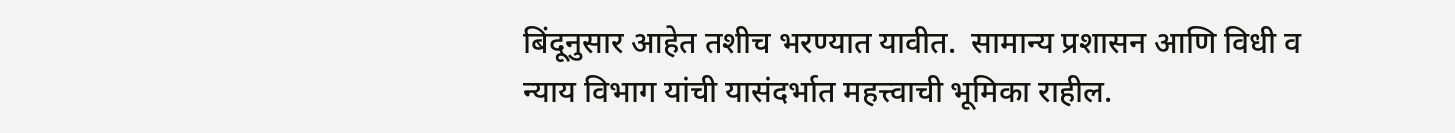बिंदूनुसार आहेत तशीच भरण्यात यावीत.  सामान्य प्रशासन आणि विधी व न्याय विभाग यांची यासंदर्भात महत्त्वाची भूमिका रा‍हील.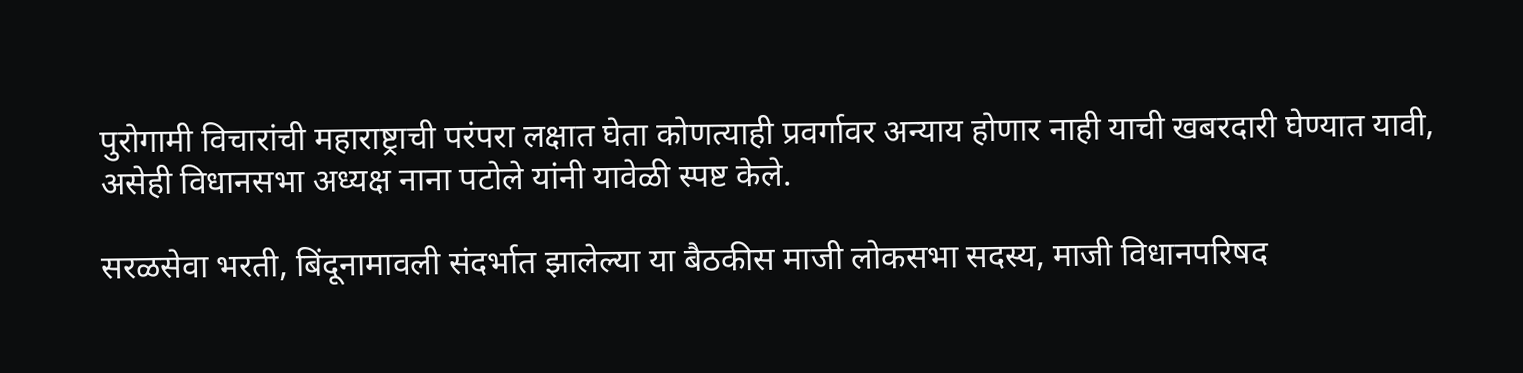पुरोगामी विचारांची महाराष्ट्राची परंपरा लक्षात घेता कोणत्याही प्रवर्गावर अन्याय होणार नाही याची खबरदारी घेण्यात यावी, असेही विधानसभा अध्यक्ष नाना पटोले यांनी यावेळी स्पष्ट केले.

सरळसेवा भरती, बिंदूनामावली संदर्भात झालेल्या या बैठकीस माजी लोकसभा सदस्य, माजी विधानपरिषद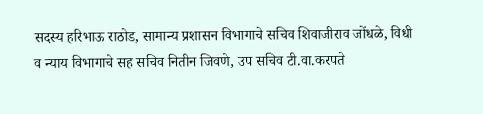सदस्य हरिभाऊ राठोड, सामान्य प्रशासन विभागाचे सचिव शिवाजीराव जोंधळे, विधी व न्याय विभागाचे सह सचिव नितीन जिवणे, उप सचिव टी.वा.करपते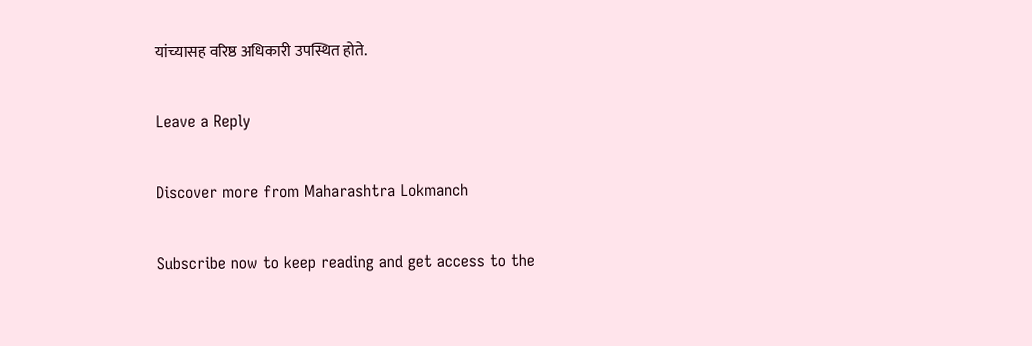यांच्यासह वरिष्ठ अधिकारी उपस्थित होते.

Leave a Reply

Discover more from Maharashtra Lokmanch

Subscribe now to keep reading and get access to the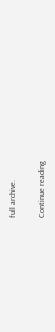full archive.

Continue reading